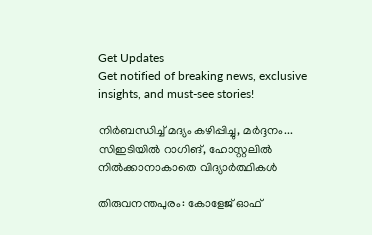Get Updates
Get notified of breaking news, exclusive insights, and must-see stories!

നിർബന്ധിച്ച് മദ്യം കഴിപ്പിച്ചു, മർദ്ദനം... സിഇടിയിൽ റാഗിങ്, ഹോസ്റ്റലിൽ നിൽക്കാനാകാതെ വിദ്യാർത്ഥികൾ

തിരുവനന്തപുരം: കോളേജ് ഓഫ്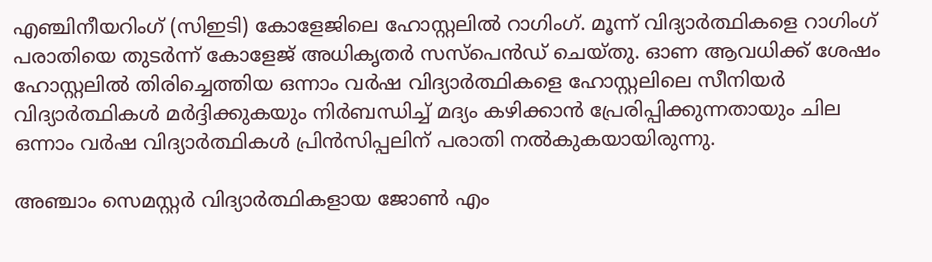എ‍ഞ്ചിനീയറിംഗ് (സിഇടി) കോളേജിലെ ഹോസ്റ്റലിൽ റാഗിംഗ്. മൂന്ന് വിദ്യാർത്ഥികളെ റാഗിംഗ് പരാതിയെ തുടർന്ന് കോളേജ് അധികൃതർ സസ്പെൻഡ് ചെയ്തു. ഓണ ആവധിക്ക് ശേഷം ഹോസ്റ്റലിൽ തിരിച്ചെത്തിയ ഒന്നാം വർഷ വിദ്യാർത്ഥികളെ ഹോസ്റ്റലിലെ സീനിയർ വിദ്യാർത്ഥികൾ‌ മർദ്ദിക്കുകയും നിർബന്ധിച്ച് മദ്യം കഴിക്കാൻ പ്രേരിപ്പിക്കുന്നതായും ചില ഒന്നാം വർഷ വിദ്യാർത്ഥികൾ പ്രിൻസിപ്പലിന് പരാതി നൽകുകയായിരുന്നു.

അ‍ഞ്ചാം സെമസ്റ്റർ വിദ്യാർത്ഥികളായ ജോൺ എം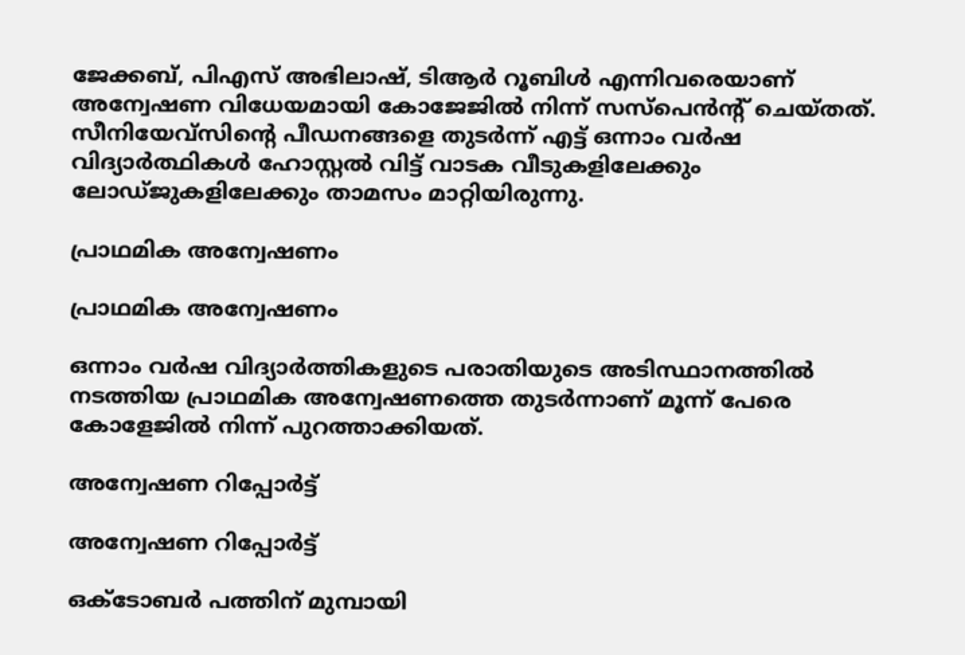ജേക്കബ്, പിഎസ് അഭിലാഷ്, ടിആർ റൂബിൾ എന്നിവരെയാണ് അന്വേഷണ വിധേയമായി കോജേജിൽ നിന്ന് സസ്പെൻന്റ് ചെയ്തത്. സീനിയേവ്സിന്റെ പീഡനങ്ങളെ തുടർന്ന് എട്ട് ഒന്നാം വർഷ വിദ്യാർത്ഥികൾ ഹോസ്റ്റൽ വിട്ട് വാടക വീടുകളിലേക്കും ലോഡ്ജുകളിലേക്കും താമസം മാറ്റിയിരുന്നു.

പ്രാഥമിക അന്വേഷണം

പ്രാഥമിക അന്വേഷണം

ഒന്നാം വർഷ വിദ്യാർത്തികളുടെ പരാതിയുടെ അടിസ്ഥാനത്തിൽ നടത്തിയ പ്രാഥമിക അന്വേഷണത്തെ തുടർന്നാണ് മൂന്ന് പേരെ കോളേജിൽ നിന്ന് പുറത്താക്കിയത്.

അന്വേഷണ റിപ്പോർട്ട്

അന്വേഷണ റിപ്പോർട്ട്

ഒക്ടോബർ പത്തിന് മുമ്പായി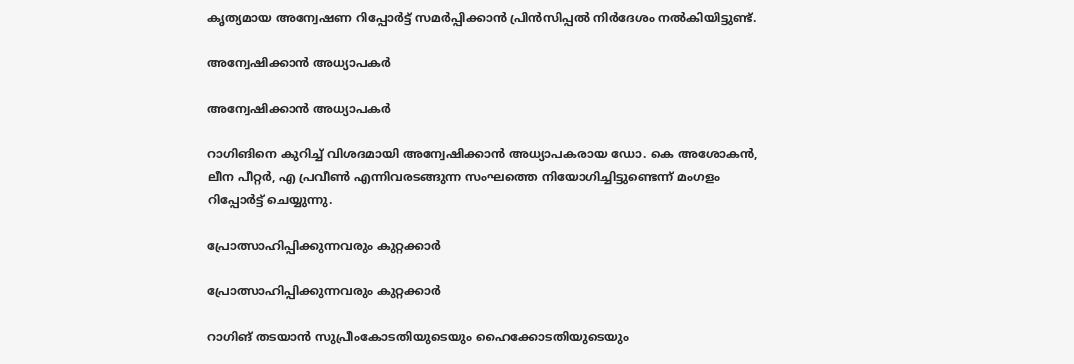കൃത്യമായ അന്വേഷണ റിപ്പോർട്ട് സമർപ്പിക്കാൻ പ്രിൻസിപ്പൽ നിർദേശം നൽകിയിട്ടുണ്ട്.

അന്വേഷിക്കാൻ അധ്യാപകർ

അന്വേഷിക്കാൻ അധ്യാപകർ

റാഗിങിനെ കുറിച്ച് വിശദമായി അന്വേഷിക്കാൻ അധ്യാപകരായ ഡോ. കെ അശോകൻ, ലീന പീറ്റർ, എ പ്രവീൺ എന്നിവരടങ്ങുന്ന സംഘത്തെ നിയോഗിച്ചിട്ടുണ്ടെന്ന് മംഗളം റിപ്പോർട്ട് ചെയ്യുന്നു.

പ്രോത്സാഹിപ്പിക്കുന്നവരും കുറ്റക്കാർ

പ്രോത്സാഹിപ്പിക്കുന്നവരും കുറ്റക്കാർ

റാഗിങ് തടയാന്‍ സുപ്രീംകോടതിയുടെയും ഹൈക്കോടതിയുടെയും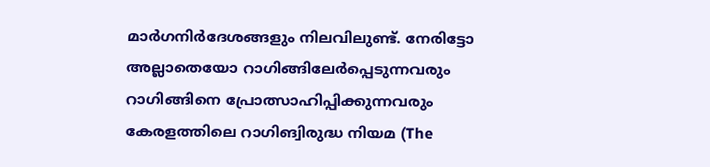മാര്‍ഗനിര്‍ദേശങ്ങളും നിലവിലുണ്ട്. നേരിട്ടോ അല്ലാതെയോ റാഗിങ്ങിലേര്‍പ്പെടുന്നവരും റാഗിങ്ങിനെ പ്രോത്സാഹിപ്പിക്കുന്നവരും കേരളത്തിലെ റാഗിങ്വിരുദ്ധ നിയമ (The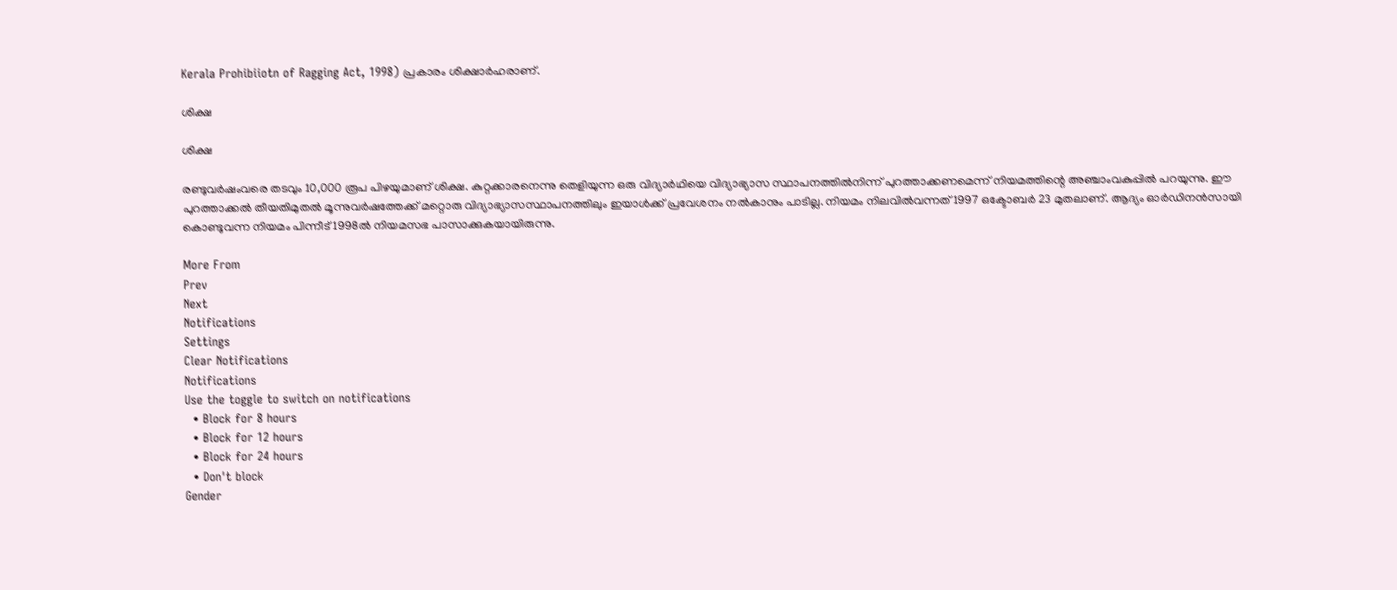Kerala Prohibiiotn of Ragging Act, 1998) പ്രകാരം ശിക്ഷാര്‍ഹരാണ്.

ശിക്ഷ

ശിക്ഷ

രണ്ടുവര്‍ഷംവരെ തടവും 10,000 രൂപ പിഴയുമാണ് ശിക്ഷ. കുറ്റക്കാരനെന്നു തെളിയുന്ന ഒരു വിദ്യാര്‍ഥിയെ വിദ്യാഭ്യാസ സ്ഥാപനത്തില്‍നിന്ന് പുറത്താക്കണമെന്ന് നിയമത്തിന്റെ അഞ്ചാംവകുപ്പില്‍ പറയുന്നു. ഈ പുറത്താക്കല്‍ തീയതിമുതല്‍ മൂന്നുവര്‍ഷത്തേക്ക് മറ്റൊരു വിദ്യാഭ്യാസസ്ഥാപനത്തിലും ഇയാള്‍ക്ക് പ്രവേശനം നല്‍കാനും പാടില്ല. നിയമം നിലവില്‍വന്നത് 1997 ഒക്ടോബര്‍ 23 മുതലാണ്. ആദ്യം ഓര്‍ഡിനന്‍സായി കൊണ്ടുവന്ന നിയമം പിന്നീട് 1998ല്‍ നിയമസഭ പാസാക്കുകയായിരുന്നു.

More From
Prev
Next
Notifications
Settings
Clear Notifications
Notifications
Use the toggle to switch on notifications
  • Block for 8 hours
  • Block for 12 hours
  • Block for 24 hours
  • Don't block
Gender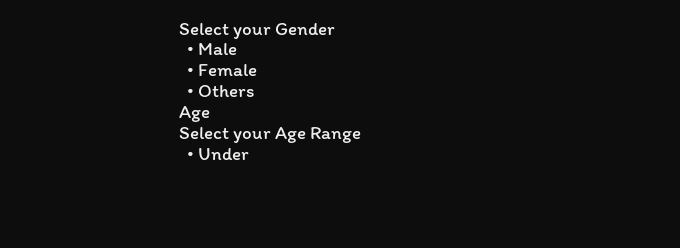Select your Gender
  • Male
  • Female
  • Others
Age
Select your Age Range
  • Under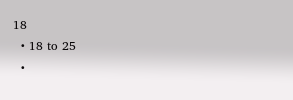18
  • 18 to 25
  •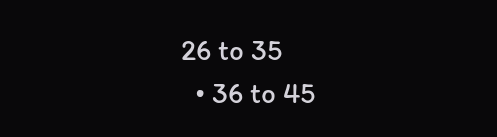26 to 35
  • 36 to 45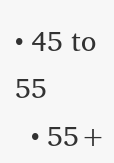• 45 to 55
  • 55+